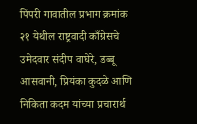पिंपरी गावातील प्रभाग क्रमांक २१ येथील राष्ट्रवादी काँग्रेसचे उमेदवार संदीप वाघेरे, डब्बू आसवानी, प्रियंका कुदळे आणि निकिता कदम यांच्या प्रचारार्थ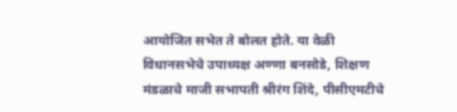आयोजित सभेत ते बोलत होते. या वेळी विधानसभेचे उपाध्यक्ष अण्णा बनसोडे, शिक्षण मंडळाचे माजी सभापती श्रीरंग शिंदे, पीसीएमटीचे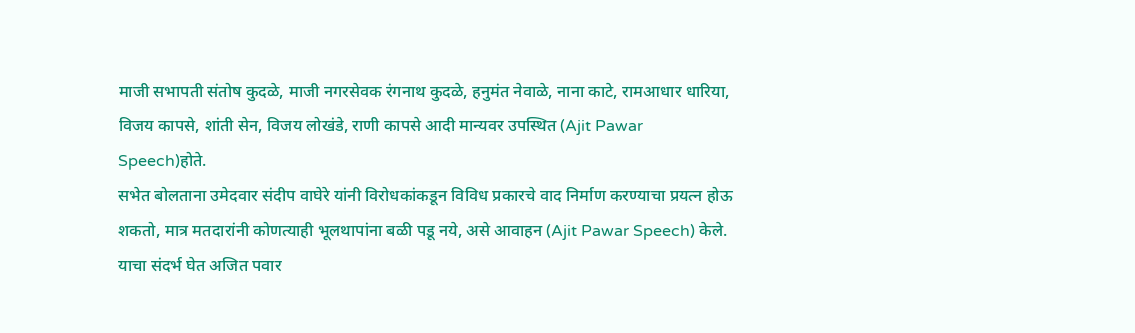माजी सभापती संतोष कुदळे, माजी नगरसेवक रंगनाथ कुदळे, हनुमंत नेवाळे, नाना काटे, रामआधार धारिया, विजय कापसे, शांती सेन, विजय लोखंडे, राणी कापसे आदी मान्यवर उपस्थित (Ajit Pawar Speech)होते.
सभेत बोलताना उमेदवार संदीप वाघेरे यांनी विरोधकांकडून विविध प्रकारचे वाद निर्माण करण्याचा प्रयत्न होऊ शकतो, मात्र मतदारांनी कोणत्याही भूलथापांना बळी पडू नये, असे आवाहन (Ajit Pawar Speech) केले.
याचा संदर्भ घेत अजित पवार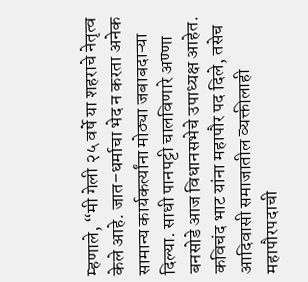म्हणाले, “मी गेली २५ वर्षे या शहराचे नेतृत्व केले आहे. जात–धर्माचा भेद न करता अनेक सामान्य कार्यकर्त्यांना मोठ्या जबाबदाऱ्या दिल्या. साधी पानपट्टी चालविणारे अण्णा बनसोडे आज विधानसभेचे उपाध्यक्ष आहेत. कविचंद भाट यांना महापौर पद दिले, तसेच आदिवासी समाजातील व्यक्तीलाही महापौरपदाची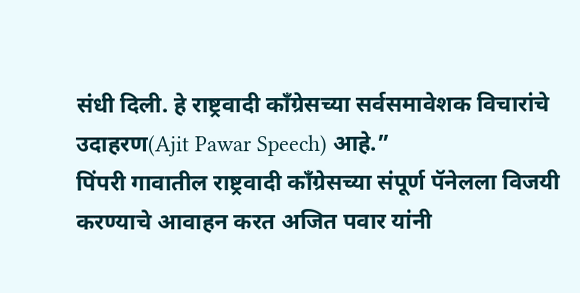संधी दिली. हे राष्ट्रवादी काँग्रेसच्या सर्वसमावेशक विचारांचे उदाहरण(Ajit Pawar Speech) आहे.”
पिंपरी गावातील राष्ट्रवादी काँग्रेसच्या संपूर्ण पॅनेलला विजयी करण्याचे आवाहन करत अजित पवार यांनी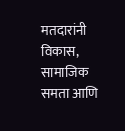मतदारांनी विकास, सामाजिक समता आणि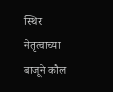स्थिर नेतृत्वाच्या बाजूने कौल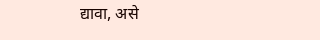द्यावा, असे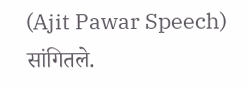(Ajit Pawar Speech) सांगितले.